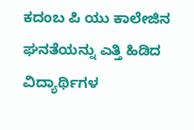ಕದಂಬ ಪಿ ಯು ಕಾಲೇಜಿನ ಘನತೆಯನ್ನು ಎತ್ತಿ ಹಿಡಿದ ವಿದ್ಯಾರ್ಥಿಗಳ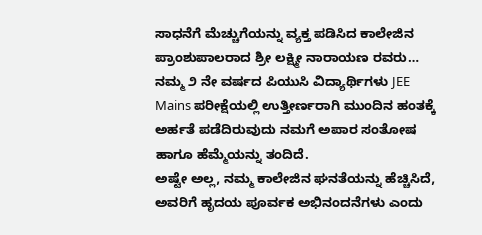ಸಾಧನೆಗೆ ಮೆಚ್ಚುಗೆಯನ್ನು ವ್ಯಕ್ತ ಪಡಿಸಿದ ಕಾಲೇಜಿನ ಪ್ರಾಂಶುಪಾಲರಾದ ಶ್ರೀ ಲಕ್ಷ್ಮೀ ನಾರಾಯಣ ರವರು…
ನಮ್ಮ ೨ ನೇ ವರ್ಷದ ಪಿಯುಸಿ ವಿದ್ಯಾರ್ಥಿಗಳು JEE Mains ಪರೀಕ್ಷೆಯಲ್ಲಿ ಉತ್ತೀರ್ಣರಾಗಿ ಮುಂದಿನ ಹಂತಕ್ಕೆ ಅರ್ಹತೆ ಪಡೆದಿರುವುದು ನಮಗೆ ಅಪಾರ ಸಂತೋಷ ಹಾಗೂ ಹೆಮ್ಮೆಯನ್ನು ತಂದಿದೆ.
ಅಷ್ಟೇ ಅಲ್ಲ, ನಮ್ಮ ಕಾಲೇಜಿನ ಘನತೆಯನ್ನು ಹೆಚ್ಚಿಸಿದೆ, ಅವರಿಗೆ ಹೃದಯ ಪೂರ್ವಕ ಅಭಿನಂದನೆಗಳು ಎಂದು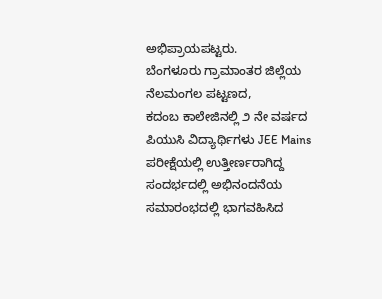ಅಭಿಪ್ರಾಯಪಟ್ಟರು.
ಬೆಂಗಳೂರು ಗ್ರಾಮಾಂತರ ಜಿಲ್ಲೆಯ ನೆಲಮಂಗಲ ಪಟ್ಟಣದ,
ಕದಂಬ ಕಾಲೇಜಿನಲ್ಲಿ ೨ ನೇ ವರ್ಷದ ಪಿಯುಸಿ ವಿದ್ಯಾರ್ಥಿಗಳು JEE Mains ಪರೀಕ್ಷೆಯಲ್ಲಿ ಉತ್ತೀರ್ಣರಾಗಿದ್ದ ಸಂದರ್ಭದಲ್ಲಿ ಅಭಿನಂದನೆಯ ಸಮಾರಂಭದಲ್ಲಿ ಭಾಗವಹಿಸಿದ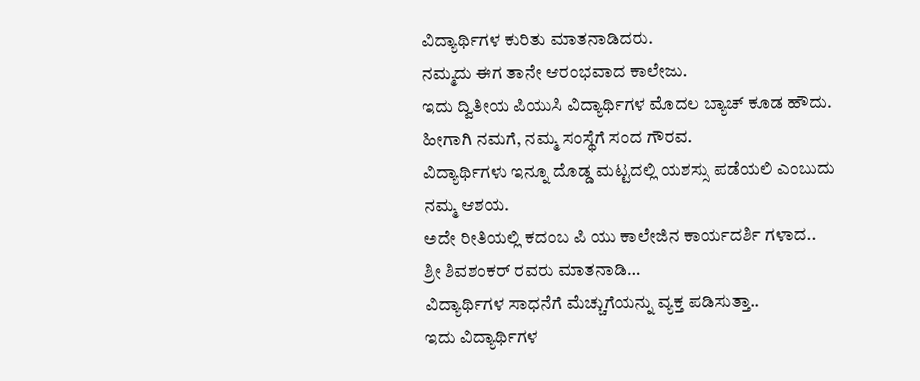ವಿದ್ಯಾರ್ಥಿಗಳ ಕುರಿತು ಮಾತನಾಡಿದರು.
ನಮ್ಮದು ಈಗ ತಾನೇ ಆರಂಭವಾದ ಕಾಲೇಜು.
ಇದು ದ್ವಿತೀಯ ಪಿಯುಸಿ ವಿದ್ಯಾರ್ಥಿಗಳ ಮೊದಲ ಬ್ಯಾಚ್ ಕೂಡ ಹೌದು.
ಹೀಗಾಗಿ ನಮಗೆ, ನಮ್ಮ ಸಂಸ್ಥೆಗೆ ಸಂದ ಗೌರವ.
ವಿದ್ಯಾರ್ಥಿಗಳು ಇನ್ನೂ ದೊಡ್ಡ ಮಟ್ಟದಲ್ಲಿ ಯಶಸ್ಸು ಪಡೆಯಲಿ ಎಂಬುದು ನಮ್ಮ ಆಶಯ.
ಅದೇ ರೀತಿಯಲ್ಲಿ ಕದಂಬ ಪಿ ಯು ಕಾಲೇಜಿನ ಕಾರ್ಯದರ್ಶಿ ಗಳಾದ..
ಶ್ರೀ ಶಿವಶಂಕರ್ ರವರು ಮಾತನಾಡಿ…
ವಿದ್ಯಾರ್ಥಿಗಳ ಸಾಧನೆಗೆ ಮೆಚ್ಚುಗೆಯನ್ನು ವ್ಯಕ್ತ ಪಡಿಸುತ್ತಾ..
ಇದು ವಿದ್ಯಾರ್ಥಿಗಳ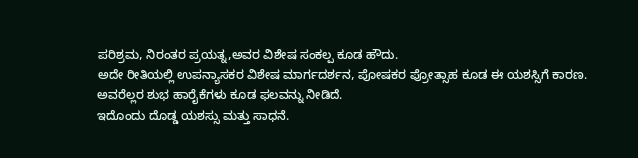ಪರಿಶ್ರಮ, ನಿರಂತರ ಪ್ರಯತ್ನ,ಅವರ ವಿಶೇಷ ಸಂಕಲ್ಪ ಕೂಡ ಹೌದು.
ಅದೇ ರೀತಿಯಲ್ಲಿ ಉಪನ್ಯಾಸಕರ ವಿಶೇಷ ಮಾರ್ಗದರ್ಶನ, ಪೋಷಕರ ಪ್ರೋತ್ಸಾಹ ಕೂಡ ಈ ಯಶಸ್ಸಿಗೆ ಕಾರಣ.
ಅವರೆಲ್ಲರ ಶುಭ ಹಾರೈಕೆಗಳು ಕೂಡ ಫಲವನ್ನು ನೀಡಿದೆ.
ಇದೊಂದು ದೊಡ್ಡ ಯಶಸ್ಸು ಮತ್ತು ಸಾಧನೆ.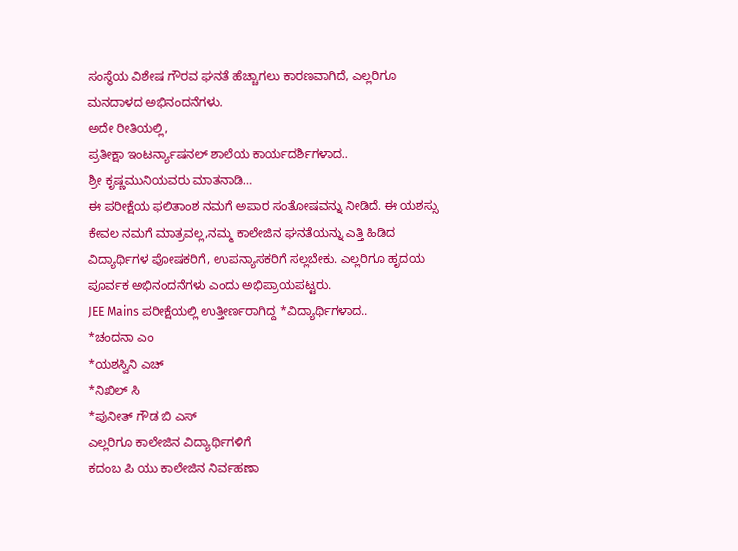ಸಂಸ್ಥೆಯ ವಿಶೇಷ ಗೌರವ ಘನತೆ ಹೆಚ್ಚಾಗಲು ಕಾರಣವಾಗಿದೆ, ಎಲ್ಲರಿಗೂ ಮನದಾಳದ ಅಭಿನಂದನೆಗಳು.
ಅದೇ ರೀತಿಯಲ್ಲಿ,
ಪ್ರತೀಕ್ಷಾ ಇಂಟರ್ನ್ಯಾಷನಲ್ ಶಾಲೆಯ ಕಾರ್ಯದರ್ಶಿಗಳಾದ..
ಶ್ರೀ ಕೃಷ್ಣಮುನಿಯವರು ಮಾತನಾಡಿ…
ಈ ಪರೀಕ್ಷೆಯ ಫಲಿತಾಂಶ ನಮಗೆ ಅಪಾರ ಸಂತೋಷವನ್ನು ನೀಡಿದೆ. ಈ ಯಶಸ್ಸು ಕೇವಲ ನಮಗೆ ಮಾತ್ರವಲ್ಲ,ನಮ್ಮ ಕಾಲೇಜಿನ ಘನತೆಯನ್ನು ಎತ್ತಿ ಹಿಡಿದ ವಿದ್ಯಾರ್ಥಿಗಳ ಪೋಷಕರಿಗೆ, ಉಪನ್ಯಾಸಕರಿಗೆ ಸಲ್ಲಬೇಕು. ಎಲ್ಲರಿಗೂ ಹೃದಯ ಪೂರ್ವಕ ಅಭಿನಂದನೆಗಳು ಎಂದು ಅಭಿಪ್ರಾಯಪಟ್ಟರು.
JEE Mains ಪರೀಕ್ಷೆಯಲ್ಲಿ ಉತ್ತೀರ್ಣರಾಗಿದ್ದ *ವಿದ್ಯಾರ್ಥಿಗಳಾದ..
*ಚಂದನಾ ಎಂ
*ಯಶಸ್ವಿನಿ ಎಚ್
*ನಿಖಿಲ್ ಸಿ
*ಪುನೀತ್ ಗೌಡ ಬಿ ಎಸ್
ಎಲ್ಲರಿಗೂ ಕಾಲೇಜಿನ ವಿದ್ಯಾರ್ಥಿಗಳಿಗೆ
ಕದಂಬ ಪಿ ಯು ಕಾಲೇಜಿನ ನಿರ್ವಹಣಾ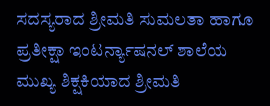ಸದಸ್ಯರಾದ ಶ್ರೀಮತಿ ಸುಮಲತಾ ಹಾಗೂ ಪ್ರತೀಕ್ಷಾ ಇಂಟರ್ನ್ಯಾಷನಲ್ ಶಾಲೆಯ ಮುಖ್ಯ ಶಿಕ್ಷಕಿಯಾದ ಶ್ರೀಮತಿ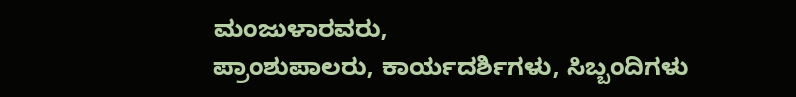ಮಂಜುಳಾರವರು,
ಪ್ರಾಂಶುಪಾಲರು, ಕಾರ್ಯದರ್ಶಿಗಳು, ಸಿಬ್ಬಂದಿಗಳು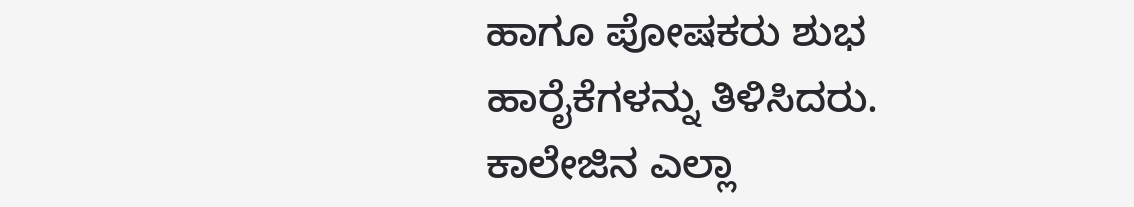ಹಾಗೂ ಪೋಷಕರು ಶುಭ ಹಾರೈಕೆಗಳನ್ನು ತಿಳಿಸಿದರು.
ಕಾಲೇಜಿನ ಎಲ್ಲಾ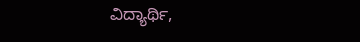ವಿದ್ಯಾರ್ಥಿ,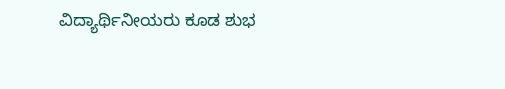ವಿದ್ಯಾರ್ಥಿನೀಯರು ಕೂಡ ಶುಭ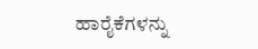ಹಾರೈಕೆಗಳನ್ನು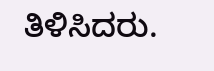ತಿಳಿಸಿದರು.